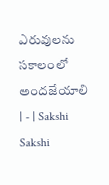ఎరువులను సకాలంలో అందజేయాలి | - | Sakshi
Sakshi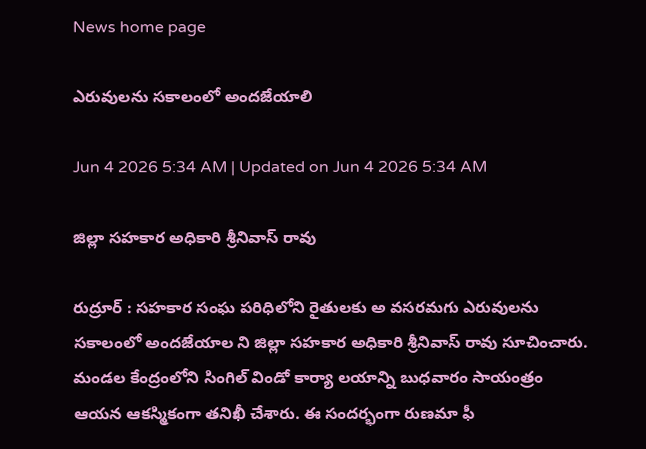News home page

ఎరువులను సకాలంలో అందజేయాలి

Jun 4 2026 5:34 AM | Updated on Jun 4 2026 5:34 AM

జిల్లా సహకార అధికారి శ్రీనివాస్‌ రావు

రుద్రూర్‌ : సహకార సంఘ పరిధిలోని రైతులకు అ వసరమగు ఎరువులను సకాలంలో అందజేయాల ని జిల్లా సహకార అధికారి శ్రీనివాస్‌ రావు సూచించారు. మండల కేంద్రంలోని సింగిల్‌ విండో కార్యా లయాన్ని బుధవారం సాయంత్రం ఆయన ఆకస్మికంగా తనిఖీ చేశారు. ఈ సందర్భంగా రుణమా ఫీ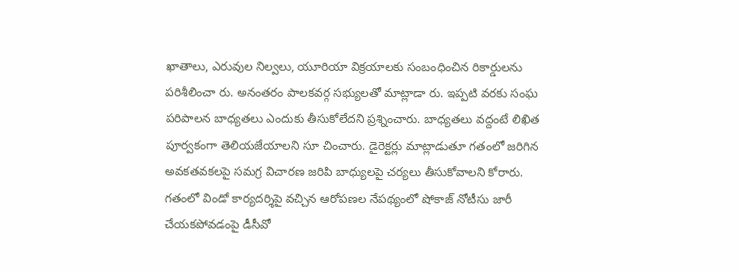ఖాతాలు, ఎరువుల నిల్వలు, యూరియా విక్రయాలకు సంబంధించిన రికార్డులను పరిశీలించా రు. అనంతరం పాలకవర్గ సభ్యులతో మాట్లాడా రు. ఇప్పటి వరకు సంఘ పరిపాలన బాధ్యతలు ఎందుకు తీసుకోలేదని ప్రశ్నించారు. బాధ్యతలు వద్దంటే లిఖిత పూర్వకంగా తెలియజేయాలని సూ చించారు. డైరెక్టర్లు మాట్లాడుతూ గతంలో జరిగిన అవకతవకలపై సమగ్ర విచారణ జరిపి బాధ్యులపై చర్యలు తీసుకోవాలని కోరారు. గతంలో విండో కార్యదర్శిపై వచ్చిన ఆరోపణల నేపథ్యంలో షోకాజ్‌ నోటీసు జారీ చేయకపోవడంపై డీసీవో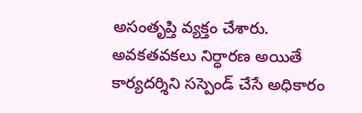అసంతృప్తి వ్యక్తం చేశారు. అవకతవకలు నిర్ధారణ అయితే కార్యదర్శిని సస్పెండ్‌ చేసే అధికారం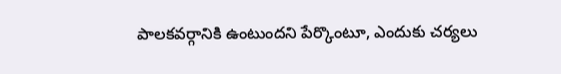పాలకవర్గానికి ఉంటుందని పేర్కొంటూ, ఎందుకు చర్యలు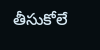తీసుకోలే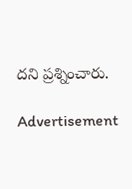దని ప్రశ్నించారు.

Advertisement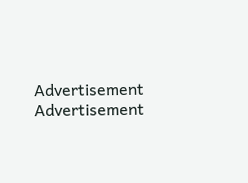Advertisement
Advertisement